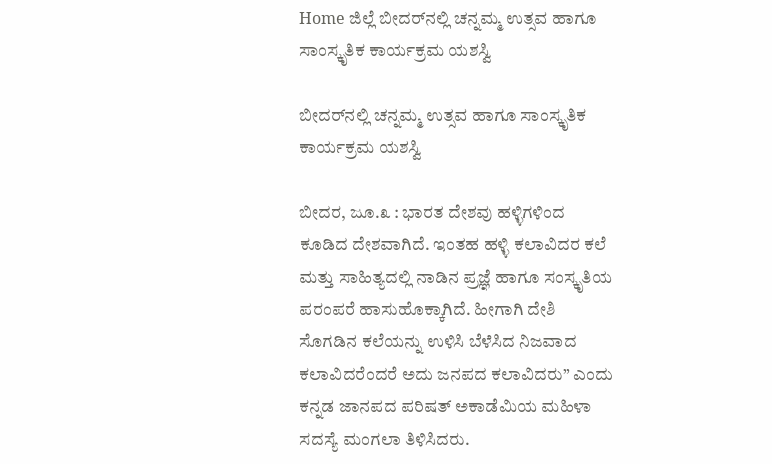Home ಜಿಲ್ಲೆ ಬೀದರ್‌ನಲ್ಲಿ ಚನ್ನಮ್ಮ ಉತ್ಸವ ಹಾಗೂ ಸಾಂಸ್ಕೃತಿಕ ಕಾರ್ಯಕ್ರಮ ಯಶಸ್ವಿ

ಬೀದರ್‌ನಲ್ಲಿ ಚನ್ನಮ್ಮ ಉತ್ಸವ ಹಾಗೂ ಸಾಂಸ್ಕೃತಿಕ ಕಾರ್ಯಕ್ರಮ ಯಶಸ್ವಿ

ಬೀದರ, ಜೂ.೩ : ಭಾರತ ದೇಶವು ಹಳ್ಳಿಗಳಿಂದ ಕೂಡಿದ ದೇಶವಾಗಿದೆ. ಇಂತಹ ಹಳ್ಳಿ ಕಲಾವಿದರ ಕಲೆ ಮತ್ತು ಸಾಹಿತ್ಯದಲ್ಲಿ ನಾಡಿನ ಪ್ರಜ್ಞೆ ಹಾಗೂ ಸಂಸ್ಕೃತಿಯ ಪರಂಪರೆ ಹಾಸುಹೊಕ್ಕಾಗಿದೆ. ಹೀಗಾಗಿ ದೇಶಿ ಸೊಗಡಿನ ಕಲೆಯನ್ನು ಉಳಿಸಿ ಬೆಳೆಸಿದ ನಿಜವಾದ ಕಲಾವಿದರೆಂದರೆ ಅದು ಜನಪದ ಕಲಾವಿದರು” ಎಂದು ಕನ್ನಡ ಜಾನಪದ ಪರಿಷತ್ ಅಕಾಡೆಮಿಯ ಮಹಿಳಾ ಸದಸ್ಯೆ ಮಂಗಲಾ ತಿಳಿಸಿದರು.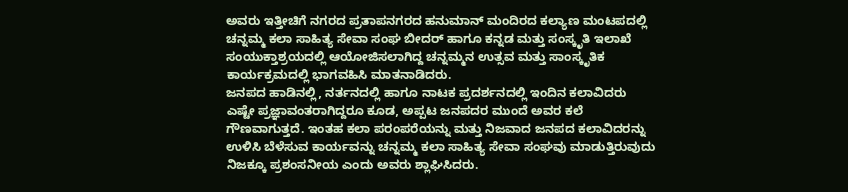ಅವರು ಇತ್ತೀಚಿಗೆ ನಗರದ ಪ್ರತಾಪನಗರದ ಹನುಮಾನ್ ಮಂದಿರದ ಕಲ್ಯಾಣ ಮಂಟಪದಲ್ಲಿ ಚನ್ನಮ್ಮ ಕಲಾ ಸಾಹಿತ್ಯ ಸೇವಾ ಸಂಘ ಬೀದರ್ ಹಾಗೂ ಕನ್ನಡ ಮತ್ತು ಸಂಸ್ಕೃತಿ ಇಲಾಖೆ ಸಂಯುಕ್ತಾಶ್ರಯದಲ್ಲಿ ಆಯೋಜಿಸಲಾಗಿದ್ದ ಚನ್ನಮ್ಮನ ಉತ್ಸವ ಮತ್ತು ಸಾಂಸ್ಕೃತಿಕ ಕಾರ್ಯಕ್ರಮದಲ್ಲಿ ಭಾಗವಹಿಸಿ ಮಾತನಾಡಿದರು.
ಜನಪದ ಹಾಡಿನಲ್ಲಿ, ನರ್ತನದಲ್ಲಿ ಹಾಗೂ ನಾಟಕ ಪ್ರದರ್ಶನದಲ್ಲಿ ಇಂದಿನ ಕಲಾವಿದರು ಎಷ್ಟೇ ಪ್ರಜ್ಞಾವಂತರಾಗಿದ್ದರೂ ಕೂಡ, ಅಪ್ಪಟ ಜನಪದರ ಮುಂದೆ ಅವರ ಕಲೆ ಗೌಣವಾಗುತ್ತದೆ. ಇಂತಹ ಕಲಾ ಪರಂಪರೆಯನ್ನು ಮತ್ತು ನಿಜವಾದ ಜನಪದ ಕಲಾವಿದರನ್ನು ಉಳಿಸಿ ಬೆಳೆಸುವ ಕಾರ್ಯವನ್ನು ಚನ್ನಮ್ಮ ಕಲಾ ಸಾಹಿತ್ಯ ಸೇವಾ ಸಂಘವು ಮಾಡುತ್ತಿರುವುದು ನಿಜಕ್ಕೂ ಪ್ರಶಂಸನೀಯ ಎಂದು ಅವರು ಶ್ಲಾಘಿಸಿದರು.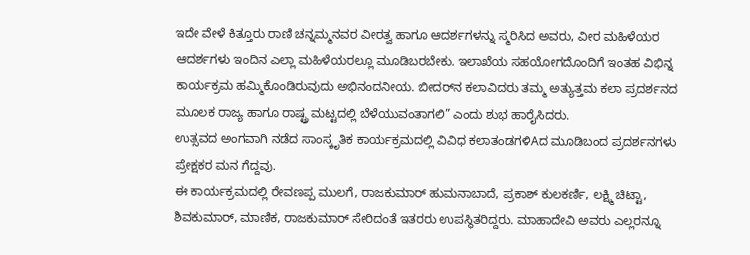ಇದೇ ವೇಳೆ ಕಿತ್ತೂರು ರಾಣಿ ಚನ್ನಮ್ಮನವರ ವೀರತ್ವ ಹಾಗೂ ಆದರ್ಶಗಳನ್ನು ಸ್ಮರಿಸಿದ ಅವರು, ವೀರ ಮಹಿಳೆಯರ ಆದರ್ಶಗಳು ಇಂದಿನ ಎಲ್ಲಾ ಮಹಿಳೆಯರಲ್ಲೂ ಮೂಡಿಬರಬೇಕು. ಇಲಾಖೆಯ ಸಹಯೋಗದೊಂದಿಗೆ ಇಂತಹ ವಿಭಿನ್ನ ಕಾರ್ಯಕ್ರಮ ಹಮ್ಮಿಕೊಂಡಿರುವುದು ಅಭಿನಂದನೀಯ. ಬೀದರ್‌ನ ಕಲಾವಿದರು ತಮ್ಮ ಅತ್ಯುತ್ತಮ ಕಲಾ ಪ್ರದರ್ಶನದ ಮೂಲಕ ರಾಜ್ಯ ಹಾಗೂ ರಾಷ್ಟ್ರ ಮಟ್ಟದಲ್ಲಿ ಬೆಳೆಯುವಂತಾಗಲಿ” ಎಂದು ಶುಭ ಹಾರೈಸಿದರು.
ಉತ್ಸವದ ಅಂಗವಾಗಿ ನಡೆದ ಸಾಂಸ್ಕೃತಿಕ ಕಾರ್ಯಕ್ರಮದಲ್ಲಿ ವಿವಿಧ ಕಲಾತಂಡಗಳಿAದ ಮೂಡಿಬಂದ ಪ್ರದರ್ಶನಗಳು ಪ್ರೇಕ್ಷಕರ ಮನ ಗೆದ್ದವು.
ಈ ಕಾರ್ಯಕ್ರಮದಲ್ಲಿ ರೇವಣಪ್ಪ ಮುಲಗೆ, ರಾಜಕುಮಾರ್ ಹುಮನಾಬಾದೆ, ಪ್ರಕಾಶ್ ಕುಲಕರ್ಣಿ, ಲಕ್ಷ್ಮಿ ಚಿಟ್ಟಾ, ಶಿವಕುಮಾರ್, ಮಾಣಿಕ, ರಾಜಕುಮಾರ್ ಸೇರಿದಂತೆ ಇತರರು ಉಪಸ್ಥಿತರಿದ್ದರು. ಮಾಹಾದೇವಿ ಅವರು ಎಲ್ಲರನ್ನೂ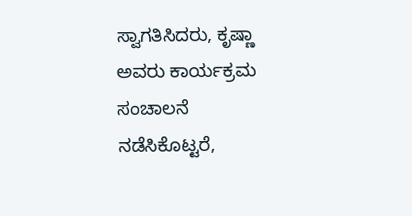ಸ್ವಾಗತಿಸಿದರು, ಕೃಷ್ಣಾ ಅವರು ಕಾರ್ಯಕ್ರಮ ಸಂಚಾಲನೆ ನಡೆಸಿಕೊಟ್ಟರೆ,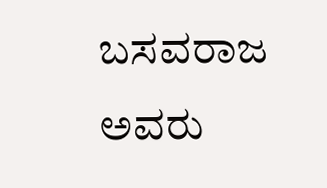ಬಸವರಾಜ ಅವರು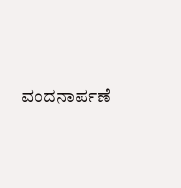ವಂದನಾರ್ಪಣೆ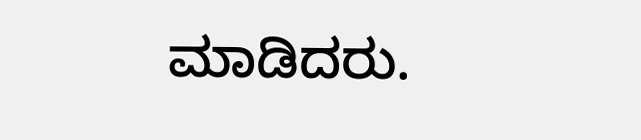ಮಾಡಿದರು.